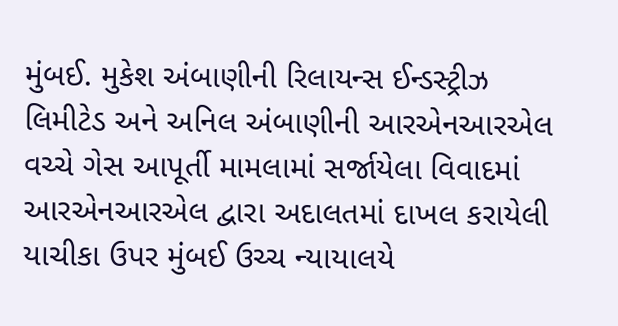મુંબઈ. મુકેશ અંબાણીની રિલાયન્સ ઈન્ડસ્ટ્રીઝ લિમીટેડ અને અનિલ અંબાણીની આરએનઆરએલ વચ્ચે ગેસ આપૂર્તી મામલામાં સર્જાયેલા વિવાદમાં આરએનઆરએલ દ્વારા અદાલતમાં દાખલ કરાયેલી યાચીકા ઉપર મુંબઈ ઉચ્ચ ન્યાયાલયે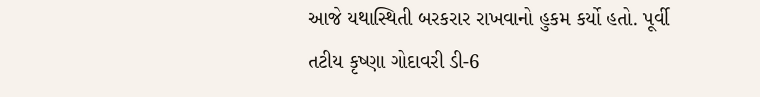આજે યથાસ્થિતી બરકરાર રાખવાનો હુકમ કર્યો હતો. પૂર્વી તટીય કૃષ્ણા ગોદાવરી ડી-6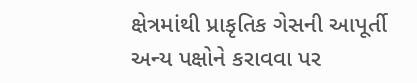ક્ષેત્રમાંથી પ્રાકૃતિક ગેસની આપૂર્તી અન્ય પક્ષોને કરાવવા પર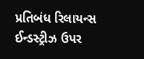પ્રતિબંધ રિલાયન્સ ઈન્ડસ્ટ્રીઝ ઉપર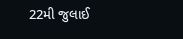22મી જુલાઈ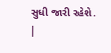સુધી જારી રહેશે.
|